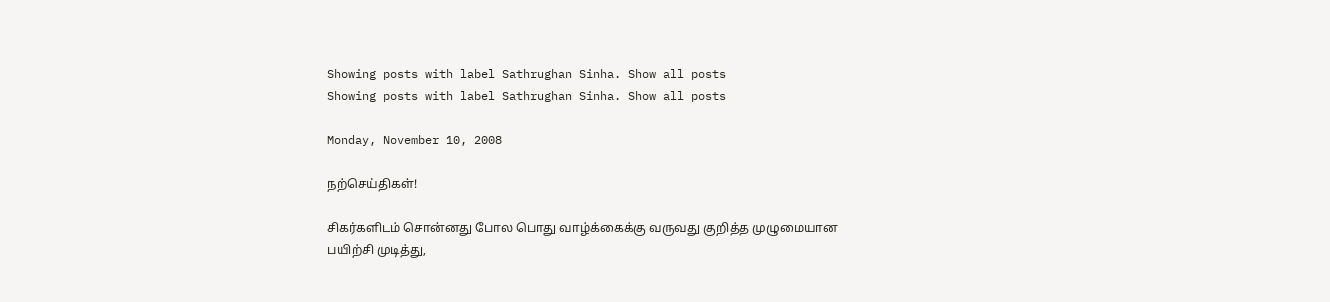Showing posts with label Sathrughan Sinha. Show all posts
Showing posts with label Sathrughan Sinha. Show all posts

Monday, November 10, 2008

நற்செய்திகள்!

சிகர்களிடம் சொன்னது போல பொது வாழ்க்கைக்கு வருவது குறித்த முழுமையான பயிற்சி முடித்து,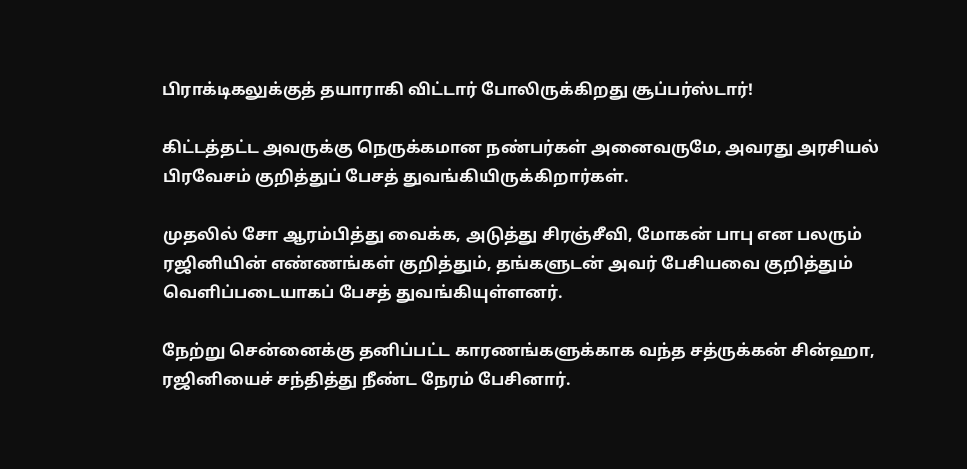பிராக்டிகலுக்குத் தயாராகி விட்டார் போலிருக்கிறது சூப்பர்ஸ்டார்!

கிட்டத்தட்ட அவருக்கு நெருக்கமான நண்பர்கள் அனைவருமே, அவரது அரசியல் பிரவேசம் குறித்துப் பேசத் துவங்கியிருக்கிறார்கள்.

முதலில் சோ ஆரம்பித்து வைக்க, அடுத்து சிரஞ்சீவி, மோகன் பாபு என பலரும் ரஜினியின் எண்ணங்கள் குறித்தும், தங்களுடன் அவர் பேசியவை குறித்தும் வெளிப்படையாகப் பேசத் துவங்கியுள்ளனர்.

நேற்று சென்னைக்கு தனிப்பட்ட காரணங்களுக்காக வந்த சத்ருக்கன் சின்ஹா, ரஜினியைச் சந்தித்து நீண்ட நேரம் பேசினார்.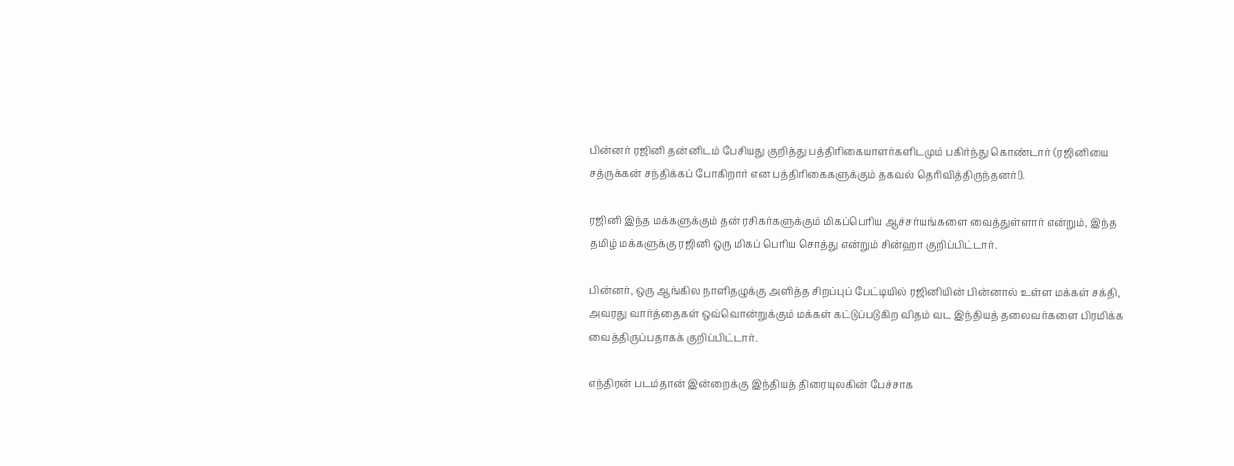பின்னர் ரஜினி தன்னிடம் பேசியது குறித்து பத்திரிகையாளர்களிடமும் பகிர்ந்து கொண்டார் (ரஜினியை சத்ருக்கன் சந்திக்கப் போகிறார் என பத்திரிகைகளுக்கும் தகவல் தெரிவித்திருந்தனர்!).

ரஜினி இந்த மக்களுக்கும் தன் ரசிகர்களுக்கும் மிகப்பெரிய ஆச்சர்யங்களை வைத்துள்ளார் என்றும், இந்த தமிழ் மக்களுக்கு ரஜினி ஒரு மிகப் பெரிய சொத்து என்றும் சின்ஹா குறிப்பிட்டார்.

பின்னர், ஒரு ஆங்கில நாளிதழுக்கு அளித்த சிறப்புப் பேட்டியில் ரஜினியின் பின்னால் உள்ள மக்கள் சக்தி, அவரது வார்த்தைகள் ஒவ்வொன்றுக்கும் மக்கள் கட்டுப்படுகிற விதம் வட இந்தியத் தலைவர்களை பிரமிக்க வைத்திருப்பதாகக் குறிப்பிட்டார்.

எந்திரன் படம்தான் இன்றைக்கு இந்தியத் திரையுலகின் பேச்சாக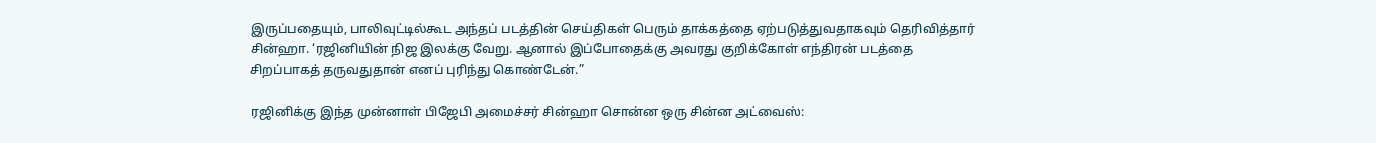இருப்பதையும், பாலிவுட்டில்கூட அந்தப் படத்தின் செய்திகள் பெரும் தாக்கத்தை ஏற்படுத்துவதாகவும் தெரிவித்தார் சின்ஹா. ‘ரஜினியின் நிஜ இலக்கு வேறு. ஆனால் இப்போதைக்கு அவரது குறிக்கோள் எந்திரன் படத்தை சிறப்பாகத் தருவதுதான் எனப் புரிந்து கொண்டேன்.”

ரஜினிக்கு இந்த முன்னாள் பிஜேபி அமைச்சர் சின்ஹா சொன்ன ஒரு சின்ன அட்வைஸ்: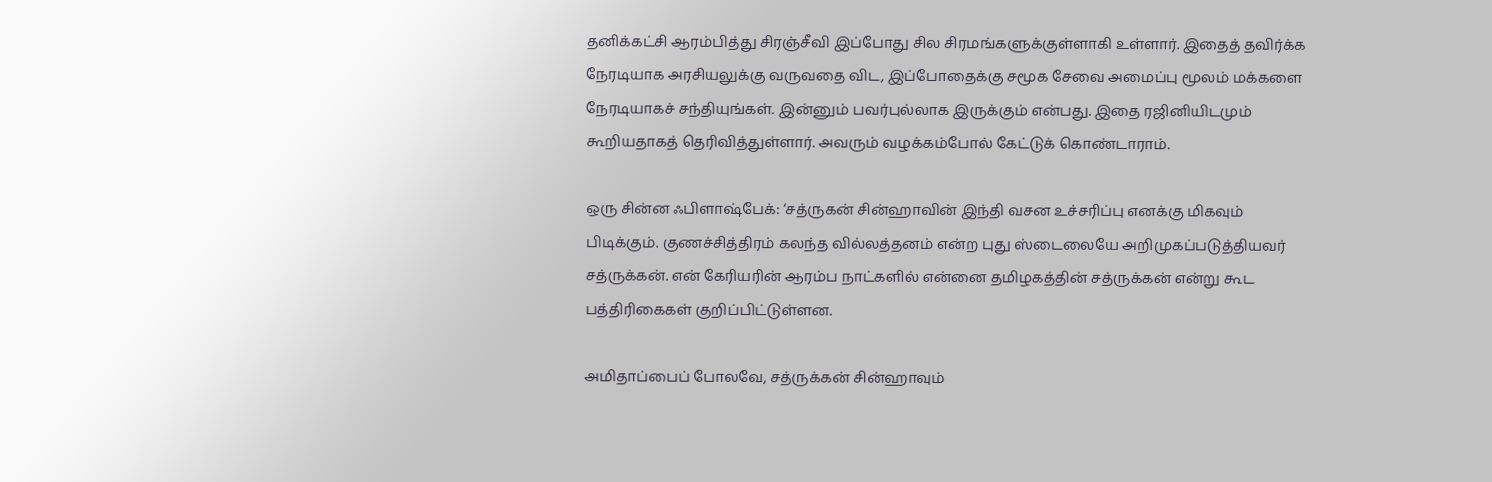தனிக்கட்சி ஆரம்பித்து சிரஞ்சீவி இப்போது சில சிரமங்களுக்குள்ளாகி உள்ளார். இதைத் தவிர்க்க நேரடியாக அரசியலுக்கு வருவதை விட, இப்போதைக்கு சமூக சேவை அமைப்பு மூலம் மக்களை நேரடியாகச் சந்தியுங்கள். இன்னும் பவர்புல்லாக இருக்கும் என்பது. இதை ரஜினியிடமும் கூறியதாகத் தெரிவித்துள்ளார். அவரும் வழக்கம்போல் கேட்டுக் கொண்டாராம்.

ஒரு சின்ன ஃபிளாஷ்பேக்: ‘சத்ருகன் சின்ஹாவின் இந்தி வசன உச்சரிப்பு எனக்கு மிகவும் பிடிக்கும். குணச்சித்திரம் கலந்த வில்லத்தனம் என்ற புது ஸ்டைலையே அறிமுகப்படுத்தியவர் சத்ருக்கன். என் கேரியரின் ஆரம்ப நாட்களில் என்னை தமிழகத்தின் சத்ருக்கன் என்று கூட பத்திரிகைகள் குறிப்பிட்டுள்ளன.

அமிதாப்பைப் போலவே, சத்ருக்கன் சின்ஹாவும்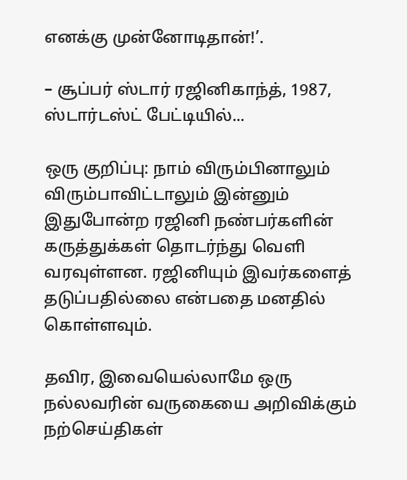எனக்கு முன்னோடிதான்!’.

– சூப்பர் ஸ்டார் ரஜினிகாந்த், 1987, ஸ்டார்டஸ்ட் பேட்டியில்...

ஒரு குறிப்பு: நாம் விரும்பினாலும் விரும்பாவிட்டாலும் இன்னும் இதுபோன்ற ரஜினி நண்பர்களின் கருத்துக்கள் தொடர்ந்து வெளி வரவுள்ளன. ரஜினியும் இவர்களைத் தடுப்பதில்லை என்பதை மனதில் கொள்ளவும்.

தவிர, இவையெல்லாமே ஒரு நல்லவரின் வருகையை அறிவிக்கும் நற்செய்திகள்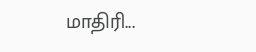மாதிரி...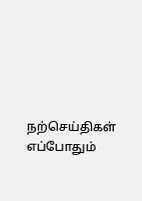நற்செய்திகள் எப்போதும்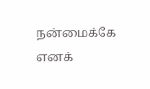நன்மைக்கே எனக்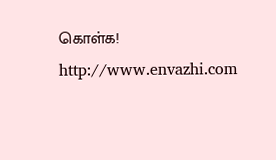கொள்க!
http://www.envazhi.com